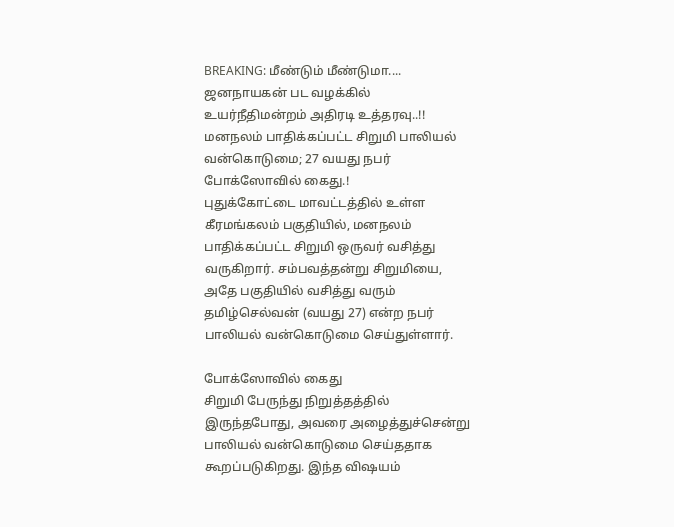BREAKING: மீண்டும் மீண்டுமா.... ஜனநாயகன் பட வழக்கில் உயர்நீதிமன்றம் அதிரடி உத்தரவு..!!
மனநலம் பாதிக்கப்பட்ட சிறுமி பாலியல் வன்கொடுமை; 27 வயது நபர் போக்ஸோவில் கைது.!
புதுக்கோட்டை மாவட்டத்தில் உள்ள கீரமங்கலம் பகுதியில், மனநலம் பாதிக்கப்பட்ட சிறுமி ஒருவர் வசித்து வருகிறார். சம்பவத்தன்று சிறுமியை, அதே பகுதியில் வசித்து வரும் தமிழ்செல்வன் (வயது 27) என்ற நபர் பாலியல் வன்கொடுமை செய்துள்ளார்.

போக்ஸோவில் கைது
சிறுமி பேருந்து நிறுத்தத்தில் இருந்தபோது, அவரை அழைத்துச்சென்று பாலியல் வன்கொடுமை செய்ததாக கூறப்படுகிறது. இந்த விஷயம்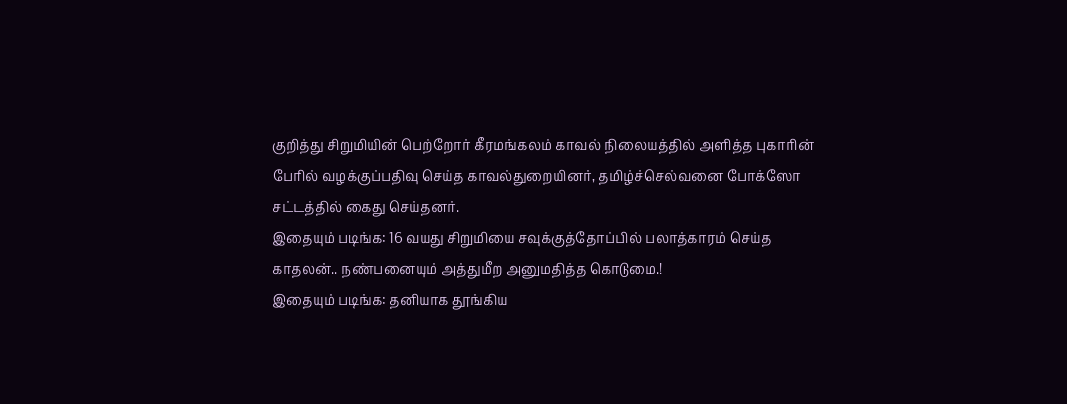குறித்து சிறுமியின் பெற்றோர் கீரமங்கலம் காவல் நிலையத்தில் அளித்த புகாரின் பேரில் வழக்குப்பதிவு செய்த காவல்துறையினர், தமிழ்ச்செல்வனை போக்ஸோ சட்டத்தில் கைது செய்தனர்.
இதையும் படிங்க: 16 வயது சிறுமியை சவுக்குத்தோப்பில் பலாத்காரம் செய்த காதலன்.. நண்பனையும் அத்துமீற அனுமதித்த கொடுமை.!
இதையும் படிங்க: தனியாக தூங்கிய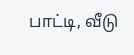பாட்டி, வீடு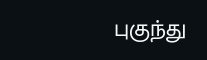புகுந்து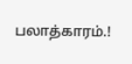பலாத்காரம்.!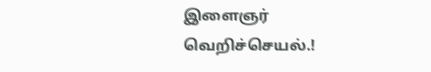இளைஞர் வெறிச்செயல்.!